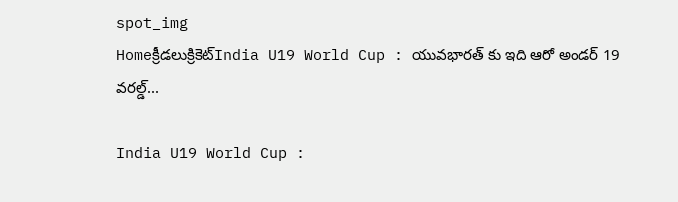spot_img
Homeక్రీడలుక్రికెట్‌India U19 World Cup : యువభారత్ కు ఇది ఆరో అండర్ 19 వరల్డ్...

India U19 World Cup :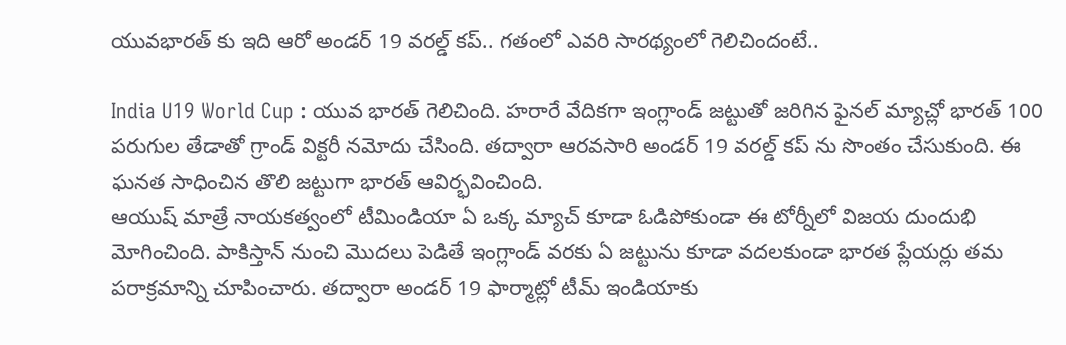యువభారత్ కు ఇది ఆరో అండర్ 19 వరల్డ్ కప్.. గతంలో ఎవరి సారథ్యంలో గెలిచిందంటే..

India U19 World Cup : యువ భారత్ గెలిచింది. హరారే వేదికగా ఇంగ్లాండ్ జట్టుతో జరిగిన ఫైనల్ మ్యాచ్లో భారత్ 100 పరుగుల తేడాతో గ్రాండ్ విక్టరీ నమోదు చేసింది. తద్వారా ఆరవసారి అండర్ 19 వరల్డ్ కప్ ను సొంతం చేసుకుంది. ఈ ఘనత సాధించిన తొలి జట్టుగా భారత్ ఆవిర్భవించింది.
ఆయుష్ మాత్రే నాయకత్వంలో టీమిండియా ఏ ఒక్క మ్యాచ్ కూడా ఓడిపోకుండా ఈ టోర్నీలో విజయ దుందుభి మోగించింది. పాకిస్తాన్ నుంచి మొదలు పెడితే ఇంగ్లాండ్ వరకు ఏ జట్టును కూడా వదలకుండా భారత ప్లేయర్లు తమ పరాక్రమాన్ని చూపించారు. తద్వారా అండర్ 19 ఫార్మాట్లో టీమ్ ఇండియాకు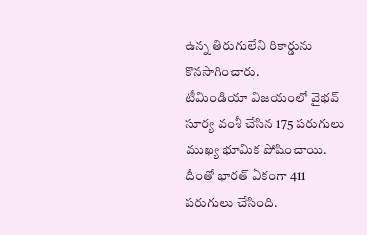ఉన్న తిరుగులేని రికార్డును కొనసాగించారు.
టీమిండియా విజయంలో వైభవ్ సూర్య వంశీ చేసిన 175 పరుగులు ముఖ్య భూమిక పోషించాయి. దీంతో భారత్ ఏకంగా 411 పరుగులు చేసింది.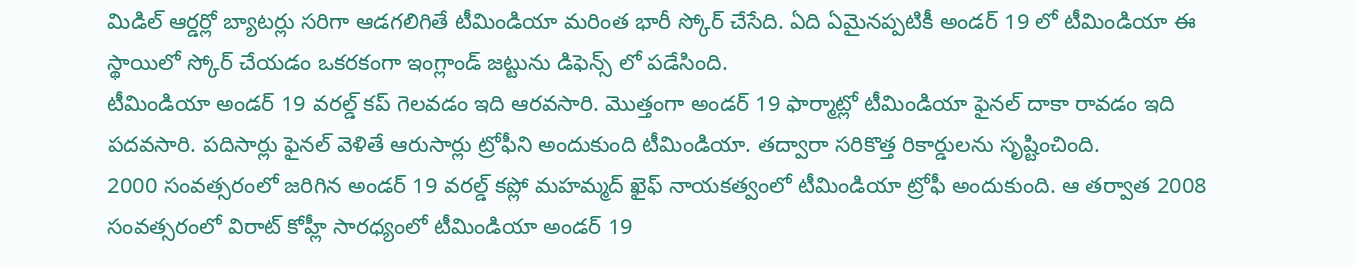మిడిల్ ఆర్డర్లో బ్యాటర్లు సరిగా ఆడగలిగితే టీమిండియా మరింత భారీ స్కోర్ చేసేది. ఏది ఏమైనప్పటికీ అండర్ 19 లో టీమిండియా ఈ స్థాయిలో స్కోర్ చేయడం ఒకరకంగా ఇంగ్లాండ్ జట్టును డిఫెన్స్ లో పడేసింది.
టీమిండియా అండర్ 19 వరల్డ్ కప్ గెలవడం ఇది ఆరవసారి. మొత్తంగా అండర్ 19 ఫార్మాట్లో టీమిండియా ఫైనల్ దాకా రావడం ఇది పదవసారి. పదిసార్లు ఫైనల్ వెళితే ఆరుసార్లు ట్రోఫీని అందుకుంది టీమిండియా. తద్వారా సరికొత్త రికార్డులను సృష్టించింది.
2000 సంవత్సరంలో జరిగిన అండర్ 19 వరల్డ్ కప్లో మహమ్మద్ ఖైఫ్ నాయకత్వంలో టీమిండియా ట్రోఫీ అందుకుంది. ఆ తర్వాత 2008 సంవత్సరంలో విరాట్ కోహ్లీ సారధ్యంలో టీమిండియా అండర్ 19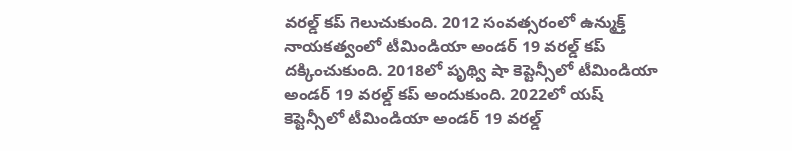వరల్డ్ కప్ గెలుచుకుంది. 2012 సంవత్సరంలో ఉన్ముక్త్ నాయకత్వంలో టీమిండియా అండర్ 19 వరల్డ్ కప్ దక్కించుకుంది. 2018లో పృథ్వి షా కెప్టెన్సీలో టీమిండియా అండర్ 19 వరల్డ్ కప్ అందుకుంది. 2022లో యష్ కెప్టెన్సీలో టీమిండియా అండర్ 19 వరల్డ్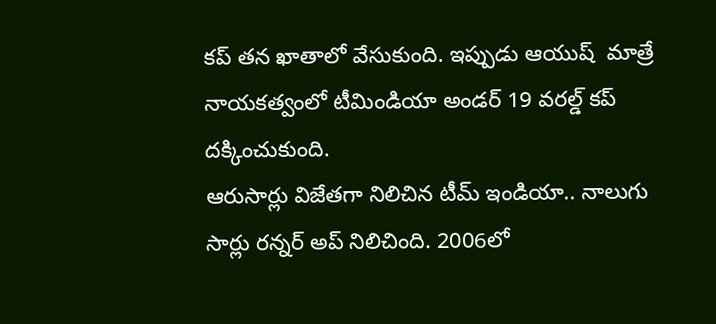కప్ తన ఖాతాలో వేసుకుంది. ఇప్పుడు ఆయుష్  మాత్రే నాయకత్వంలో టీమిండియా అండర్ 19 వరల్డ్ కప్ దక్కించుకుంది.
ఆరుసార్లు విజేతగా నిలిచిన టీమ్ ఇండియా.. నాలుగు సార్లు రన్నర్ అప్ నిలిచింది. 2006లో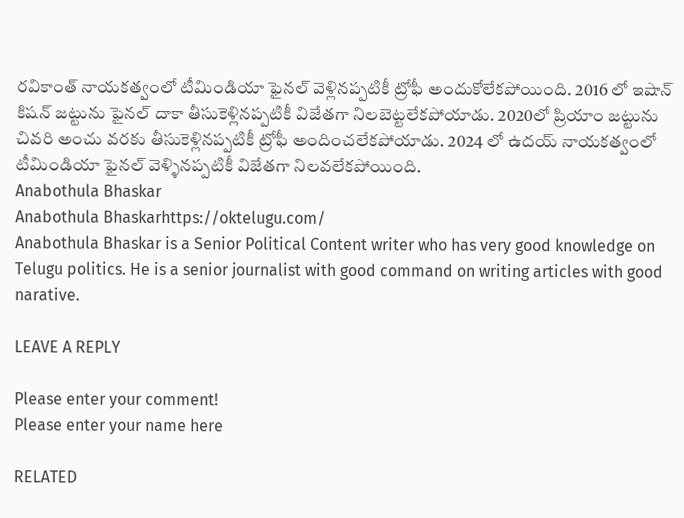రవికాంత్ నాయకత్వంలో టీమిండియా ఫైనల్ వెళ్లినప్పటికీ ట్రోఫీ అందుకోలేకపోయింది. 2016 లో ఇషాన్ కిషన్ జట్టును ఫైనల్ దాకా తీసుకెళ్లినప్పటికీ విజేతగా నిలబెట్టలేకపోయాడు. 2020లో ప్రియాం జట్టును చివరి అంచు వరకు తీసుకెళ్లినప్పటికీ ట్రోఫీ అందించలేకపోయాడు. 2024 లో ఉదయ్ నాయకత్వంలో టీమిండియా ఫైనల్ వెళ్ళినప్పటికీ విజేతగా నిలవలేకపోయింది.
Anabothula Bhaskar
Anabothula Bhaskarhttps://oktelugu.com/
Anabothula Bhaskar is a Senior Political Content writer who has very good knowledge on Telugu politics. He is a senior journalist with good command on writing articles with good narative.

LEAVE A REPLY

Please enter your comment!
Please enter your name here

RELATED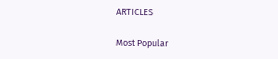ARTICLES

Most Popular